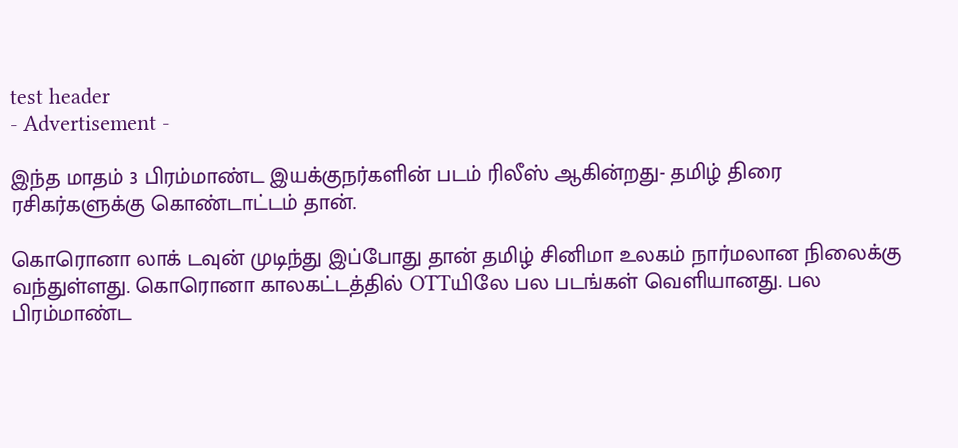test header
- Advertisement -

இந்த மாதம் 3 பிரம்மாண்ட இயக்குநர்களின் படம் ரிலீஸ் ஆகின்றது- தமிழ் திரை ரசிகர்களுக்கு கொண்டாட்டம் தான்.

கொரொனா லாக் டவுன் முடிந்து இப்போது தான் தமிழ் சினிமா உலகம் நார்மலான நிலைக்கு வந்துள்ளது. கொரொனா காலகட்டத்தில் OTTயிலே பல படங்கள் வெளியானது. பல பிரம்மாண்ட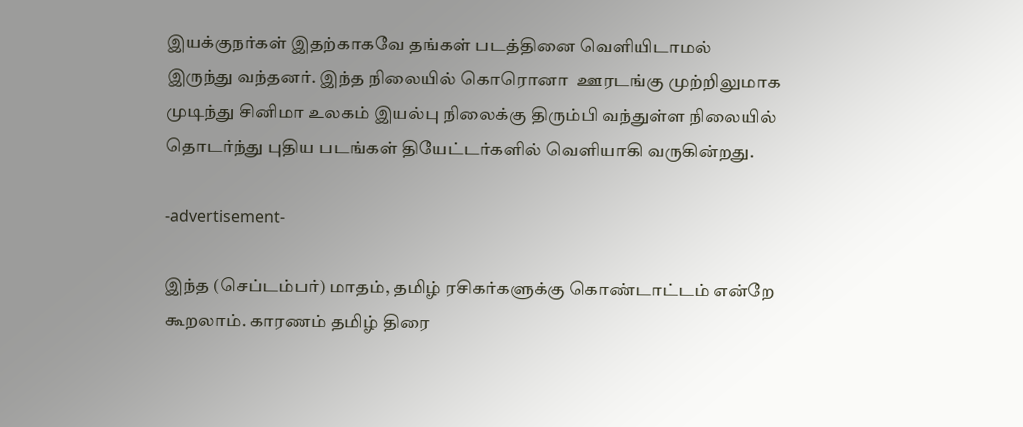இயக்குநர்கள் இதற்காகவே தங்கள் படத்தினை வெளியிடாமல் இருந்து வந்தனர். இந்த நிலையில் கொரொனா  ஊரடங்கு முற்றிலுமாக முடிந்து சினிமா உலகம் இயல்பு நிலைக்கு திரும்பி வந்துள்ள நிலையில் தொடர்ந்து புதிய படங்கள் தியேட்டர்களில் வெளியாகி வருகின்றது.

-advertisement-

இந்த (செப்டம்பர்) மாதம், தமிழ் ரசிகர்களுக்கு கொண்டாட்டம் என்றே கூறலாம். காரணம் தமிழ் திரை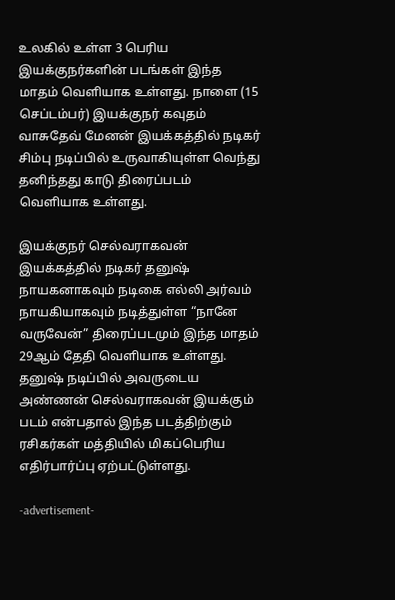உலகில் உள்ள 3 பெரிய இயக்குநர்களின் படங்கள் இந்த மாதம் வெளியாக உள்ளது. நாளை (15 செப்டம்பர்) இயக்குநர் கவுதம் வாசுதேவ் மேனன் இயக்கத்தில் நடிகர் சிம்பு நடிப்பில் உருவாகியுள்ள வெந்து தனிந்தது காடு திரைப்படம் வெளியாக உள்ளது.

இயக்குநர் செல்வராகவன் இயக்கத்தில் நடிகர் தனுஷ் நாயகனாகவும் நடிகை எல்லி அர்வம் நாயகியாகவும் நடித்துள்ள “நானே வருவேன்” திரைப்படமும் இந்த மாதம் 29ஆம் தேதி வெளியாக உள்ளது. தனுஷ் நடிப்பில் அவருடைய அண்ணன் செல்வராகவன் இயக்கும் படம் என்பதால் இந்த படத்திற்கும் ரசிகர்கள் மத்தியில் மிகப்பெரிய எதிர்பார்ப்பு ஏற்பட்டுள்ளது.

-advertisement-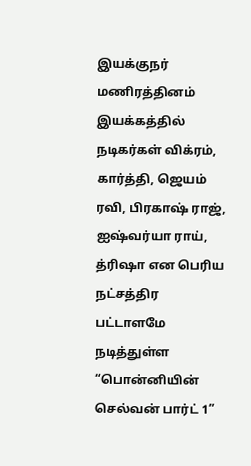இயக்குநர் மணிரத்தினம் இயக்கத்தில் நடிகர்கள் விக்ரம், கார்த்தி, ஜெயம் ரவி, பிரகாஷ் ராஜ், ஐஷ்வர்யா ராய், த்ரிஷா என பெரிய நட்சத்திர பட்டாளமே நடித்துள்ள “பொன்னியின் செல்வன் பார்ட் 1”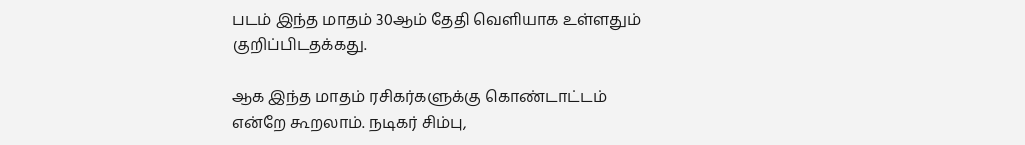படம் இந்த மாதம் 30ஆம் தேதி வெளியாக உள்ளதும் குறிப்பிடதக்கது.

ஆக இந்த மாதம் ரசிகர்களுக்கு கொண்டாட்டம் என்றே கூறலாம். நடிகர் சிம்பு,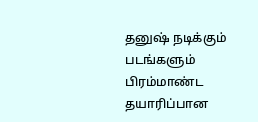தனுஷ் நடிக்கும் படங்களும் பிரம்மாண்ட தயாரிப்பான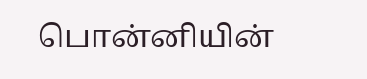பொன்னியின்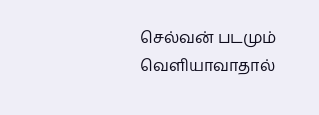செல்வன் படமும் வெளியாவாதால்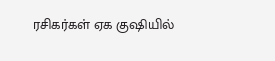ரசிகர்கள் ஏக குஷியில்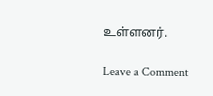உள்ளனர்.

Leave a Comment